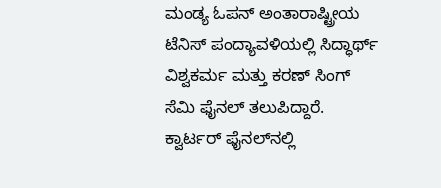ಮಂಡ್ಯ ಓಪನ್‌ ಅಂತಾರಾಷ್ಟ್ರೀಯ ಟೆನಿಸ್‌ ಪಂದ್ಯಾವಳಿಯಲ್ಲಿ ಸಿದ್ಧಾರ್ಥ್‌ ವಿಶ್ವಕರ್ಮ ಮತ್ತು ಕರಣ್‌ ಸಿಂಗ್‌ ಸೆಮಿ ಫೈನಲ್‌ ತಲುಪಿದ್ದಾರೆ. ಕ್ವಾರ್ಟರ್‌ ಫೈನಲ್‌ನಲ್ಲಿ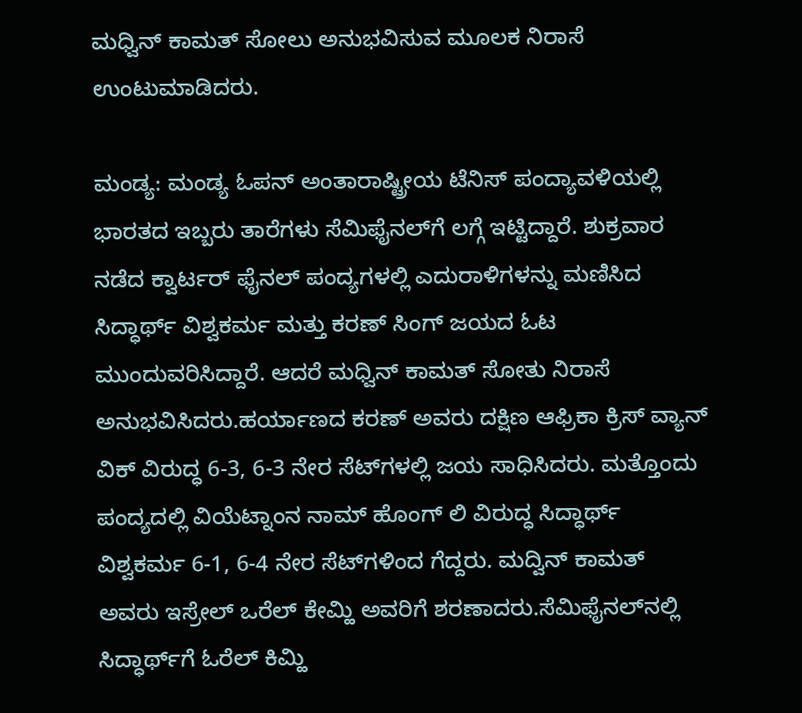ಮಧ್ವಿನ್‌ ಕಾಮತ್‌ ಸೋಲು ಅನುಭವಿಸುವ ಮೂಲಕ ನಿರಾಸೆ ಉಂಟುಮಾಡಿದರು.

ಮಂಡ್ಯ: ಮಂಡ್ಯ ಓಪನ್‌ ಅಂತಾರಾಷ್ಟ್ರೀಯ ಟೆನಿಸ್‌ ಪಂದ್ಯಾವಳಿಯಲ್ಲಿ ಭಾರತದ ಇಬ್ಬರು ತಾರೆಗಳು ಸೆಮಿಫೈನಲ್‌ಗೆ ಲಗ್ಗೆ ಇಟ್ಟಿದ್ದಾರೆ. ಶುಕ್ರವಾರ ನಡೆದ ಕ್ವಾರ್ಟರ್‌ ಫೈನಲ್‌ ಪಂದ್ಯಗಳಲ್ಲಿ ಎದುರಾಳಿಗಳನ್ನು ಮಣಿಸಿದ ಸಿದ್ಧಾರ್ಥ್‌ ವಿಶ್ವಕರ್ಮ ಮತ್ತು ಕರಣ್‌ ಸಿಂಗ್‌ ಜಯದ ಓಟ ಮುಂದುವರಿಸಿದ್ದಾರೆ. ಆದರೆ ಮಧ್ವಿನ್‌ ಕಾಮತ್‌ ಸೋತು ನಿರಾಸೆ ಅನುಭವಿಸಿದರು.ಹರ್ಯಾಣದ ಕರಣ್‌ ಅವರು ದಕ್ಷಿಣ ಆಫ್ರಿಕಾ ಕ್ರಿಸ್‌ ವ್ಯಾನ್‌ ವಿಕ್‌ ವಿರುದ್ಧ 6-3, 6-3 ನೇರ ಸೆಟ್‌ಗಳಲ್ಲಿ ಜಯ ಸಾಧಿಸಿದರು. ಮತ್ತೊಂದು ಪಂದ್ಯದಲ್ಲಿ ವಿಯೆಟ್ನಾಂನ ನಾಮ್‌ ಹೊಂಗ್‌ ಲಿ ವಿರುದ್ಧ ಸಿದ್ಧಾರ್ಥ್‌ ವಿಶ್ವಕರ್ಮ 6-1, 6-4 ನೇರ ಸೆಟ್‌ಗಳಿಂದ ಗೆದ್ದರು. ಮದ್ವಿನ್‌ ಕಾಮತ್‌ ಅವರು ಇಸ್ರೇಲ್‌ ಒರೆಲ್‌ ಕೇಮ್ಹಿ ಅವರಿಗೆ ಶರಣಾದರು.ಸೆಮಿಫೈನಲ್‌ನಲ್ಲಿ ಸಿದ್ಧಾರ್ಥ್‌ಗೆ ಓರೆಲ್‌ ಕಿಮ್ಹಿ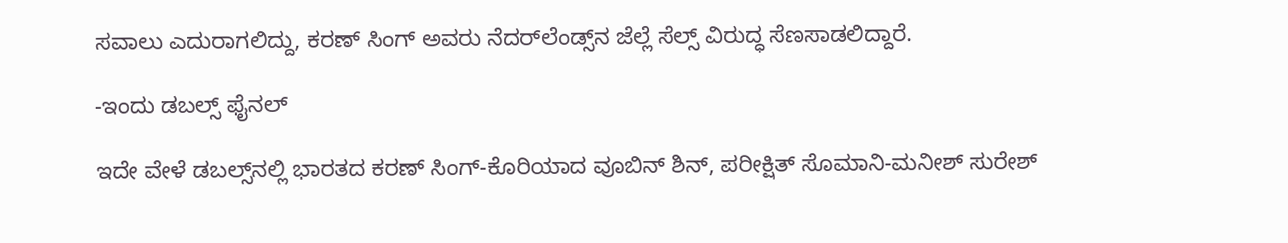ಸವಾಲು ಎದುರಾಗಲಿದ್ದು, ಕರಣ್‌ ಸಿಂಗ್ ಅವರು ನೆದರ್‌ಲೆಂಡ್ಸ್‌ನ ಜೆಲ್ಲೆ ಸೆಲ್ಸ್‌ ವಿರುದ್ಧ ಸೆಣಸಾಡಲಿದ್ದಾರೆ.

-ಇಂದು ಡಬಲ್ಸ್‌ ಫೈನಲ್‌

ಇದೇ ವೇಳೆ ಡಬಲ್ಸ್‌ನಲ್ಲಿ ಭಾರತದ ಕರಣ್‌ ಸಿಂಗ್‌-ಕೊರಿಯಾದ ವೂಬಿನ್‌ ಶಿನ್‌, ಪರೀಕ್ಷಿತ್‌ ಸೊಮಾನಿ-ಮನೀಶ್‌ ಸುರೇಶ್‌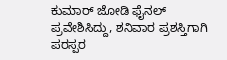ಕುಮಾರ್‌ ಜೋಡಿ ಫೈನಲ್‌ ಪ್ರವೇಶಿಸಿದ್ದು, ಶನಿವಾರ ಪ್ರಶಸ್ತಿಗಾಗಿ ಪರಸ್ಪರ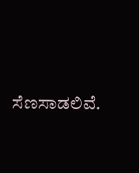ಸೆಣಸಾಡಲಿವೆ.